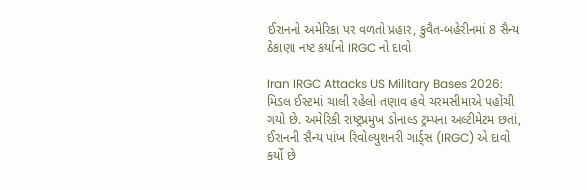ઈરાનનો અમેરિકા પર વળતો પ્રહાર, કુવૈત-બહેરીનમાં 8 સૈન્ય ઠેકાણા નષ્ટ કર્યાનો IRGC નો દાવો

Iran IRGC Attacks US Military Bases 2026: મિડલ ઈસ્ટમાં ચાલી રહેલો તણાવ હવે ચરમસીમાએ પહોંચી ગયો છે. અમેરિકી રાષ્ટ્રપ્રમુખ ડોનાલ્ડ ટ્રમ્પના અલ્ટીમેટમ છતાં, ઈરાનની સૈન્ય પાંખ રિવોલ્યુશનરી ગાર્ડ્સ (IRGC) એ દાવો કર્યો છે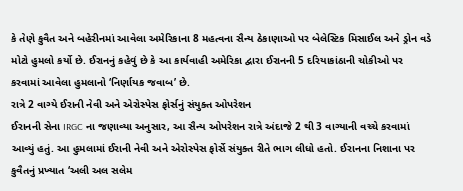કે તેણે કુવૈત અને બહેરીનમાં આવેલા અમેરિકાના 8 મહત્વના સૈન્ય ઠેકાણાઓ પર બેલેસ્ટિક મિસાઈલ અને ડ્રોન વડે મોટો હુમલો કર્યો છે. ઈરાનનું કહેવું છે કે આ કાર્યવાહી અમેરિકા દ્વારા ઈરાનની 5 દરિયાકાંઠાની ચોકીઓ પર કરવામાં આવેલા હુમલાનો ‘નિર્ણાયક જવાબ’ છે.
રાત્રે 2 વાગ્યે ઈરાની નેવી અને એરોસ્પેસ ફોર્સનું સંયુક્ત ઓપરેશન
ઈરાનની સેના IRGC ના જણાવ્યા અનુસાર, આ સૈન્ય ઓપરેશન રાત્રે અંદાજે 2 થી 3 વાગ્યાની વચ્ચે કરવામાં આવ્યું હતું. આ હુમલામાં ઈરાની નેવી અને એરોસ્પેસ ફોર્સે સંયુક્ત રીતે ભાગ લીધો હતો. ઈરાનના નિશાના પર કુવૈતનું પ્રખ્યાત ‘અલી અલ સલેમ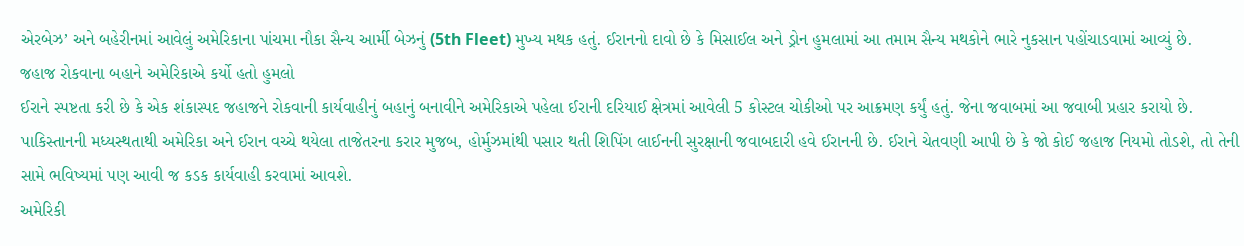એરબેઝ’ અને બહેરીનમાં આવેલું અમેરિકાના પાંચમા નૌકા સૈન્ય આર્મી બેઝનું (5th Fleet) મુખ્ય મથક હતું. ઈરાનનો દાવો છે કે મિસાઈલ અને ડ્રોન હુમલામાં આ તમામ સૈન્ય મથકોને ભારે નુકસાન પહોંચાડવામાં આવ્યું છે.
જહાજ રોકવાના બહાને અમેરિકાએ કર્યો હતો હુમલો
ઈરાને સ્પષ્ટતા કરી છે કે એક શંકાસ્પદ જહાજને રોકવાની કાર્યવાહીનું બહાનું બનાવીને અમેરિકાએ પહેલા ઈરાની દરિયાઈ ક્ષેત્રમાં આવેલી 5 કોસ્ટલ ચોકીઓ પર આક્રમણ કર્યું હતું. જેના જવાબમાં આ જવાબી પ્રહાર કરાયો છે. પાકિસ્તાનની મધ્યસ્થતાથી અમેરિકા અને ઈરાન વચ્ચે થયેલા તાજેતરના કરાર મુજબ, હોર્મુઝમાંથી પસાર થતી શિપિંગ લાઈનની સુરક્ષાની જવાબદારી હવે ઈરાનની છે. ઈરાને ચેતવણી આપી છે કે જો કોઈ જહાજ નિયમો તોડશે, તો તેની સામે ભવિષ્યમાં પણ આવી જ કડક કાર્યવાહી કરવામાં આવશે.
અમેરિકી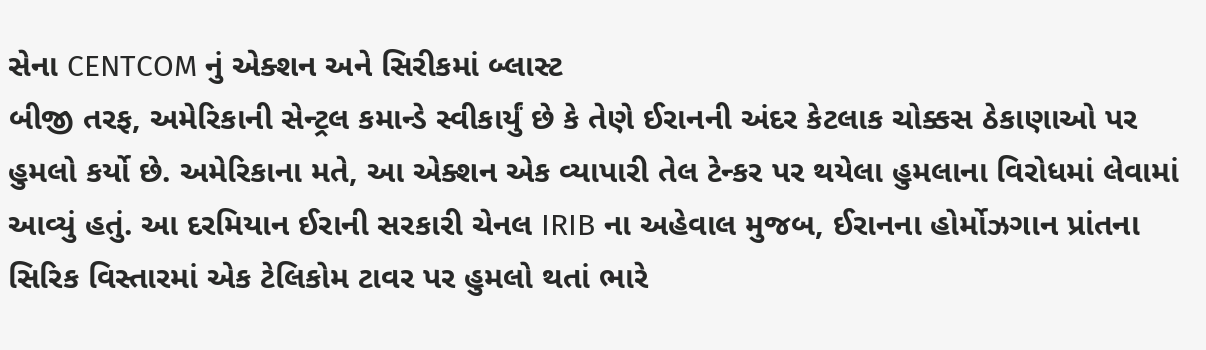સેના CENTCOM નું એક્શન અને સિરીકમાં બ્લાસ્ટ
બીજી તરફ, અમેરિકાની સેન્ટ્રલ કમાન્ડે સ્વીકાર્યું છે કે તેણે ઈરાનની અંદર કેટલાક ચોક્કસ ઠેકાણાઓ પર હુમલો કર્યો છે. અમેરિકાના મતે, આ એક્શન એક વ્યાપારી તેલ ટેન્કર પર થયેલા હુમલાના વિરોધમાં લેવામાં આવ્યું હતું. આ દરમિયાન ઈરાની સરકારી ચેનલ IRIB ના અહેવાલ મુજબ, ઈરાનના હોર્મોઝગાન પ્રાંતના સિરિક વિસ્તારમાં એક ટેલિકોમ ટાવર પર હુમલો થતાં ભારે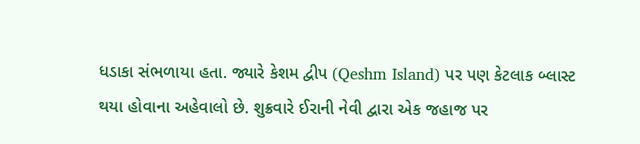ધડાકા સંભળાયા હતા. જ્યારે કેશમ દ્વીપ (Qeshm Island) પર પણ કેટલાક બ્લાસ્ટ થયા હોવાના અહેવાલો છે. શુક્રવારે ઈરાની નેવી દ્વારા એક જહાજ પર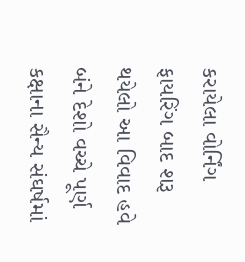કરાયેલા વોર્નિંગ ફાયરિંગ બાદ શરૂ થયેલો આ વિવાદ હવે બંને દેશો વચ્ચે પૂર્ણ કક્ષાના સૈન્ય સંઘર્ષમાં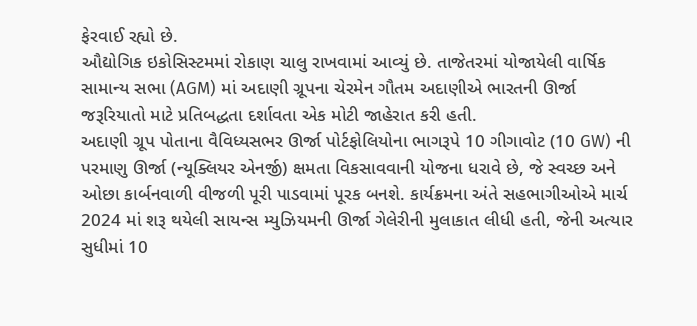ફેરવાઈ રહ્યો છે.
ઔદ્યોગિક ઇકોસિસ્ટમમાં રોકાણ ચાલુ રાખવામાં આવ્યું છે. તાજેતરમાં યોજાયેલી વાર્ષિક સામાન્ય સભા (AGM) માં અદાણી ગ્રૂપના ચેરમેન ગૌતમ અદાણીએ ભારતની ઊર્જા જરૂરિયાતો માટે પ્રતિબદ્ધતા દર્શાવતા એક મોટી જાહેરાત કરી હતી.
અદાણી ગ્રૂપ પોતાના વૈવિધ્યસભર ઊર્જા પોર્ટફોલિયોના ભાગરૂપે 10 ગીગાવોટ (10 GW) ની પરમાણુ ઊર્જા (ન્યૂક્લિયર એનર્જી) ક્ષમતા વિકસાવવાની યોજના ધરાવે છે, જે સ્વચ્છ અને ઓછા કાર્બનવાળી વીજળી પૂરી પાડવામાં પૂરક બનશે. કાર્યક્રમના અંતે સહભાગીઓએ માર્ચ 2024 માં શરૂ થયેલી સાયન્સ મ્યુઝિયમની ઊર્જા ગેલેરીની મુલાકાત લીધી હતી, જેની અત્યાર સુધીમાં 10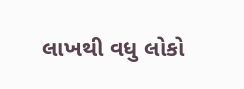લાખથી વધુ લોકો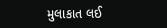મુલાકાત લઈ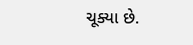ચૂક્યા છે.